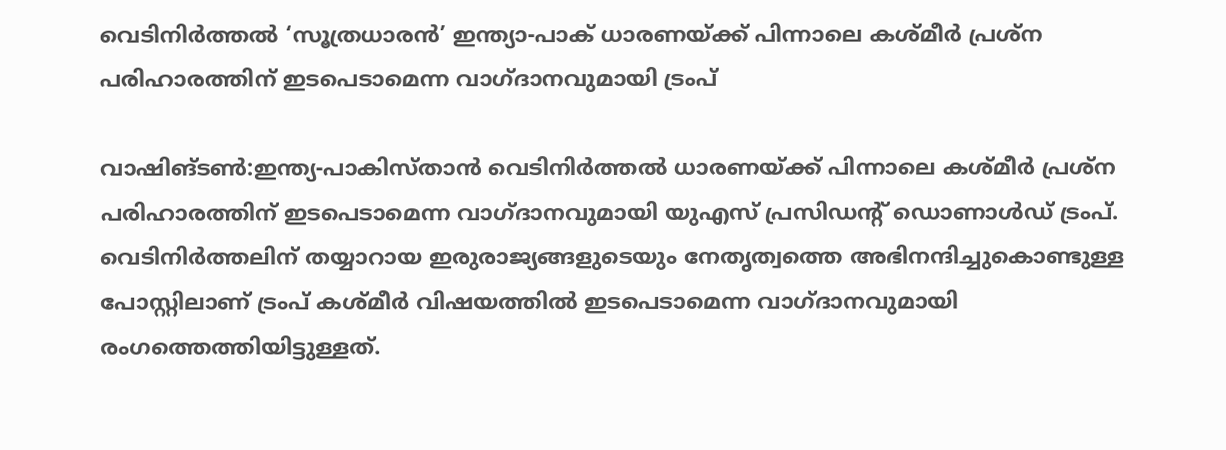വെടിനിര്‍ത്തല്‍ ‘സൂത്രധാരന്‍’ ഇന്ത്യാ-പാക് ധാരണയ്ക്ക് പിന്നാലെ കശ്മീർ പ്രശ്‌ന പരിഹാരത്തിന് ഇടപെടാമെന്ന വാഗ്ദാനവുമായി ട്രംപ്

വാഷിങ്ടണ്‍:ഇന്ത്യ-പാകിസ്താന്‍ വെടിനിര്‍ത്തല്‍ ധാരണയ്ക്ക് പിന്നാലെ കശ്മീര്‍ പ്രശ്‌ന പരിഹാരത്തിന് ഇടപെടാമെന്ന വാഗ്ദാനവുമായി യുഎസ് പ്രസിഡന്റ് ഡൊണാള്‍ഡ് ട്രംപ്. വെടിനിര്‍ത്തലിന് തയ്യാറായ ഇരുരാജ്യങ്ങളുടെയും നേതൃത്വത്തെ അഭിനന്ദിച്ചുകൊണ്ടുള്ള പോസ്റ്റിലാണ് ട്രംപ് കശ്മീര്‍ വിഷയത്തില്‍ ഇടപെടാമെന്ന വാഗ്ദാനവുമായി രംഗത്തെത്തിയിട്ടുള്ളത്.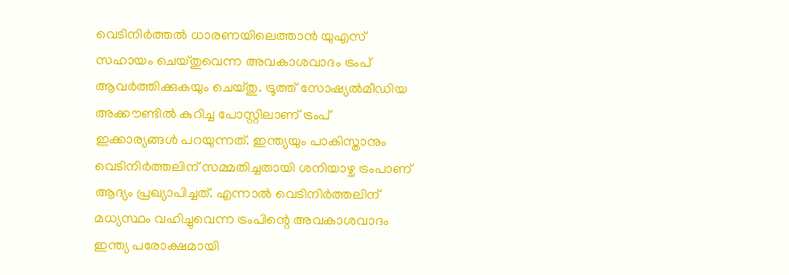വെടിനിര്‍ത്തല്‍ ധാരണയിലെത്താന്‍ യുഎസ് സഹായം ചെയ്തുവെന്ന അവകാശവാദം ട്രംപ് ആവര്‍ത്തിക്കുകയും ചെയ്തു. ട്രൂത്ത് സോഷ്യല്‍മീഡിയ അക്കൗണ്ടില്‍ കുറിച്ച പോസ്റ്റിലാണ് ട്രംപ് ഇക്കാര്യങ്ങള്‍ പറയുന്നത്. ഇന്ത്യയും പാകിസ്താനും വെടിനിര്‍ത്തലിന് സമ്മതിച്ചതായി ശനിയാഴ്ച ട്രംപാണ് ആദ്യം പ്രഖ്യാപിച്ചത്. എന്നാല്‍ വെടിനിര്‍ത്തലിന് മധ്യസ്ഥം വഹിച്ചുവെന്ന ട്രംപിന്റെ അവകാശവാദം ഇന്ത്യ പരോക്ഷമായി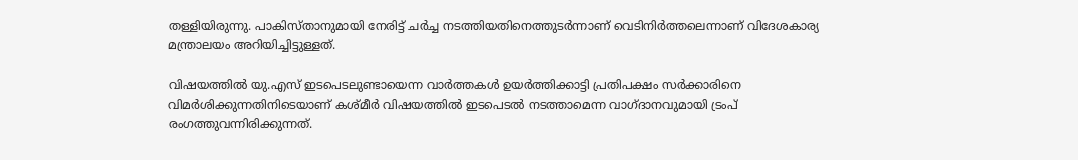തള്ളിയിരുന്നു. പാകിസ്താനുമായി നേരിട്ട് ചര്‍ച്ച നടത്തിയതിനെത്തുടര്‍ന്നാണ് വെടിനിര്‍ത്തലെന്നാണ് വിദേശകാര്യ മന്ത്രാലയം അറിയിച്ചിട്ടുള്ളത്.

വിഷയത്തില്‍ യു.എസ് ഇടപെടലുണ്ടായെന്ന വാർത്തകള്‍ ഉയർത്തിക്കാട്ടി പ്രതിപക്ഷം സർക്കാരിനെ വിമർശിക്കുന്നതിനിടെയാണ് കശ്മീര്‍ വിഷയത്തില്‍ ഇടപെടല്‍ നടത്താമെന്ന വാഗ്ദാനവുമായി ട്രംപ് രംഗത്തുവന്നിരിക്കുന്നത്.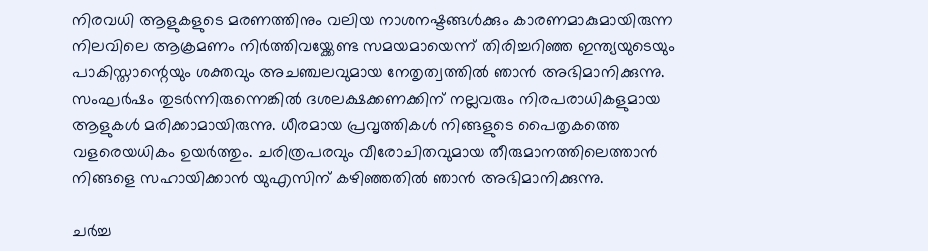നിരവധി ആളുകളുടെ മരണത്തിനും വലിയ നാശനഷ്ടങ്ങള്‍ക്കും കാരണമാകുമായിരുന്ന നിലവിലെ ആക്രമണം നിര്‍ത്തിവയ്ക്കേണ്ട സമയമായെന്ന് തിരിച്ചറിഞ്ഞ ഇന്ത്യയുടെയും പാകിസ്താന്റെയും ശക്തവും അചഞ്ചലവുമായ നേതൃത്വത്തില്‍ ഞാന്‍ അഭിമാനിക്കുന്നു. സംഘര്‍ഷം തുടര്‍ന്നിരുന്നെങ്കില്‍ ദശലക്ഷക്കണക്കിന് നല്ലവരും നിരപരാധികളുമായ ആളുകള്‍ മരിക്കാമായിരുന്നു. ധീരമായ പ്രവൃത്തികള്‍ നിങ്ങളുടെ പൈതൃകത്തെ വളരെയധികം ഉയര്‍ത്തും. ചരിത്രപരവും വീരോചിതവുമായ തീരുമാനത്തിലെത്താന്‍ നിങ്ങളെ സഹായിക്കാന്‍ യുഎസിന് കഴിഞ്ഞതില്‍ ഞാന്‍ അഭിമാനിക്കുന്നു.

ചര്‍ച്ച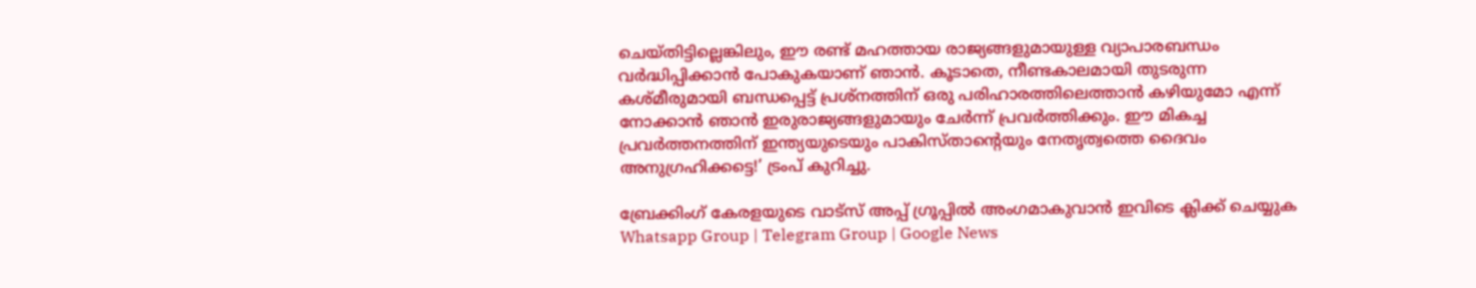ചെയ്തിട്ടില്ലെങ്കിലും, ഈ രണ്ട് മഹത്തായ രാജ്യങ്ങളുമായുള്ള വ്യാപാരബന്ധം വര്‍ദ്ധിപ്പിക്കാന്‍ പോകുകയാണ് ഞാന്‍. കൂടാതെ, നീണ്ടകാലമായി തുടരുന്ന കശ്മീരുമായി ബന്ധപ്പെട്ട് പ്രശ്‌നത്തിന് ഒരു പരിഹാരത്തിലെത്താന്‍ കഴിയുമോ എന്ന് നോക്കാന്‍ ഞാന്‍ ഇരുരാജ്യങ്ങളുമായും ചേര്‍ന്ന് പ്രവര്‍ത്തിക്കും. ഈ മികച്ച പ്രവര്‍ത്തനത്തിന് ഇന്ത്യയുടെയും പാകിസ്താന്റെയും നേതൃത്വത്തെ ദൈവം അനുഗ്രഹിക്കട്ടെ!’ ട്രംപ് കുറിച്ചു.

ബ്രേക്കിംഗ് കേരളയുടെ വാട്സ് അപ്പ് ഗ്രൂപ്പിൽ അംഗമാകുവാൻ ഇവിടെ ക്ലിക്ക് ചെയ്യുക Whatsapp Group | Telegram Group | Google News